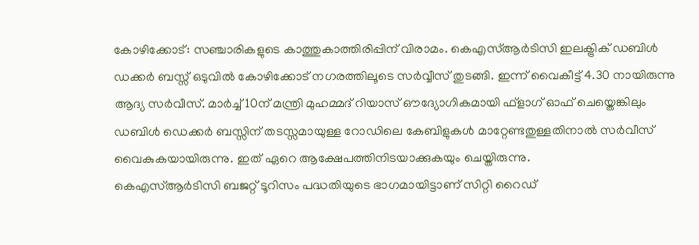കോഴിക്കോട്: സഞ്ചാരികളുടെ കാത്തുകാത്തിരിപ്പിന് വിരാമം. കെഎസ്ആർടിസി ഇലക്ട്രിക് ഡബിൾ ഡക്കർ ബസ്സ് ഒടുവിൽ കോഴിക്കോട് നഗരത്തിലൂടെ സർവ്വീസ് തുടങ്ങി. ഇന്ന് വൈകീട്ട് 4.30 നായിരുന്നു ആദ്യ സർവീസ്. മാർച്ച് 10ന് മന്ത്രി മുഹമ്മദ് റിയാസ് ഔദ്യോഗികമായി ഫ്ളാഗ് ഓഫ് ചെയ്തെങ്കിലും ഡബിൾ ഡെക്കർ ബസ്സിന് തടസ്സമായുള്ള റോഡിലെ കേബിളുകൾ മാറ്റേണ്ടതുള്ളതിനാൽ സർവീസ് വൈകുകയായിരുന്നു. ഇത് ഏറെ ആക്ഷേപത്തിനിടയാക്കുകയും ചെയ്തിരുന്നു.
കെഎസ്ആർടിസി ബജറ്റ് ടൂറിസം പദ്ധതിയുടെ ഭാഗമായിട്ടാണ് സിറ്റി റൈഡ്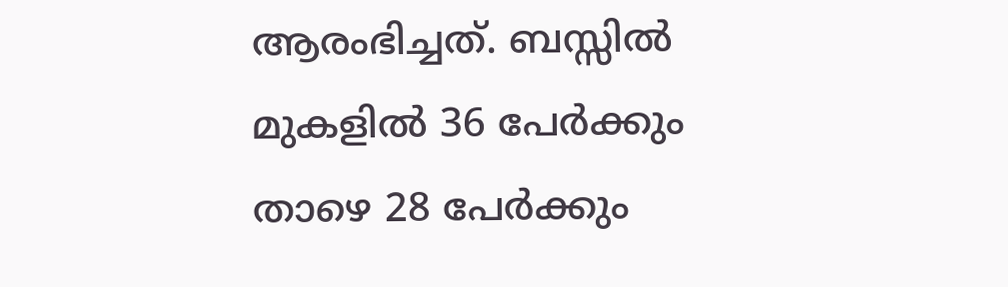ആരംഭിച്ചത്. ബസ്സിൽ മുകളിൽ 36 പേർക്കും താഴെ 28 പേർക്കും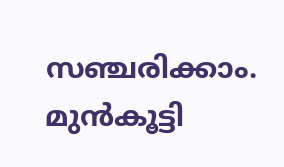സഞ്ചരിക്കാം. മുൻകൂട്ടി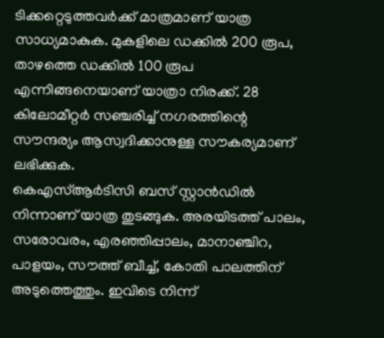ടിക്കറ്റെടുത്തവർക്ക് മാത്രമാണ് യാത്ര സാധ്യമാകുക. മുകളിലെ ഡക്കിൽ 200 രൂപ, താഴത്തെ ഡക്കിൽ 100 രൂപ എന്നിങ്ങനെയാണ് യാത്രാ നിരക്ക്. 28 കിലോമീറ്റർ സഞ്ചരിച്ച് നഗരത്തിന്റെ സൗന്ദര്യം ആസ്വദിക്കാനുള്ള സൗകര്യമാണ് ലഭിക്കുക.
കെഎസ്ആർടിസി ബസ് സ്റ്റാൻഡിൽ നിന്നാണ് യാത്ര തുടങ്ങുക. അരയിടത്ത് പാലം, സരോവരം, എരഞ്ഞിപ്പാലം, മാനാഞ്ചിറ, പാളയം, സൗത്ത് ബീച്ച്, കോതി പാലത്തിന് അടുത്തെത്തും. ഇവിടെ നിന്ന്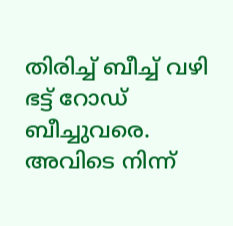തിരിച്ച് ബീച്ച് വഴി ഭട്ട് റോഡ് ബീച്ചുവരെ. അവിടെ നിന്ന്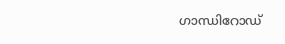ഗാന്ധിറോഡ്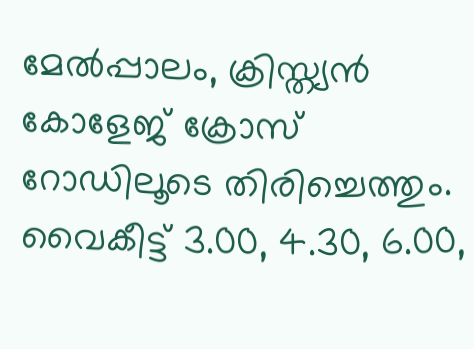മേൽപ്പാലം, ക്രിസ്ത്യൻ കോളേജ് ക്രോസ് റോഡിലൂടെ തിരിച്ചെത്തും. വൈകീട്ട് 3.00, 4.30, 6.00,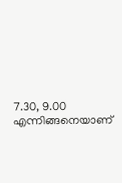7.30, 9.00 എന്നിങ്ങനെയാണ്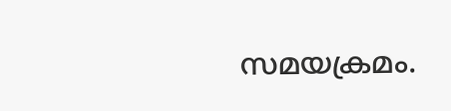സമയക്രമം.